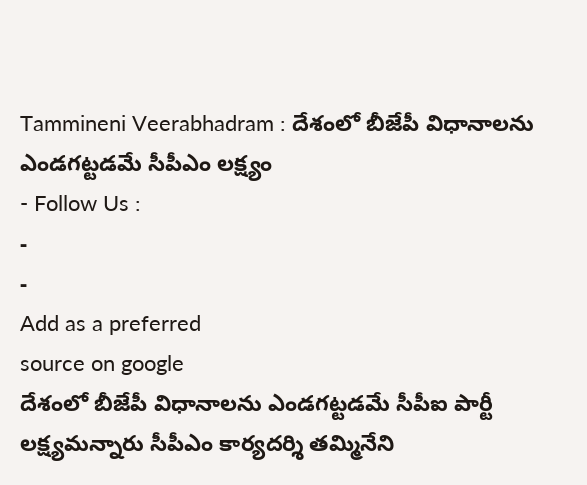Tammineni Veerabhadram : దేశంలో బీజేపీ విధానాలను ఎండగట్టడమే సీపీఎం లక్ష్యం
- Follow Us :
-
-
Add as a preferred
source on google
దేశంలో బీజేపీ విధానాలను ఎండగట్టడమే సీపీఐ పార్టీ లక్ష్యమన్నారు సీపీఎం కార్యదర్శి తమ్మినేని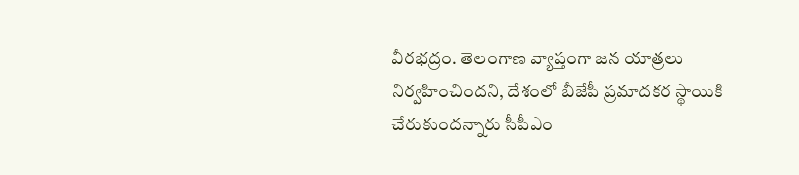వీరభద్రం. తెలంగాణ వ్యాప్తంగా జన యాత్రలు నిర్వహించిందని, దేశంలో బీజేపీ ప్రమాదకర స్థాయికి చేరుకుందన్నారు సీపీఎం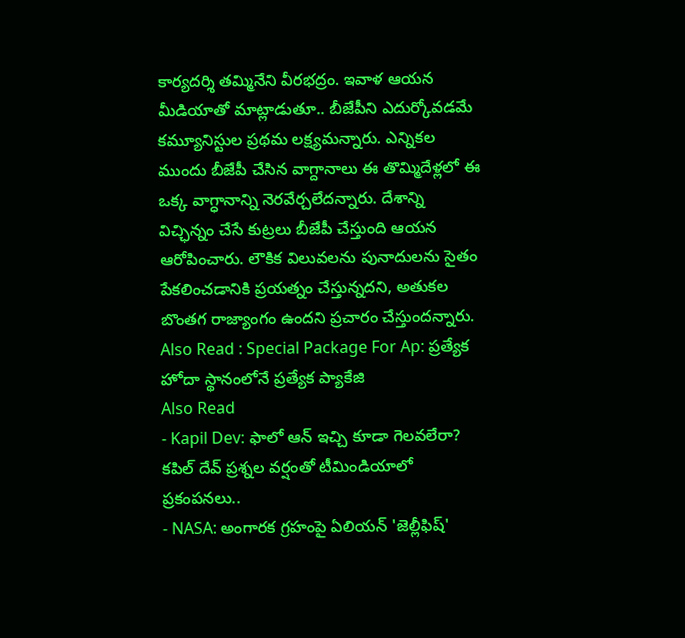కార్యదర్శి తమ్మినేని వీరభద్రం. ఇవాళ ఆయన మీడియాతో మాట్లాడుతూ.. బీజేపీని ఎదుర్కోవడమే కమ్యూనిస్టుల ప్రథమ లక్ష్యమన్నారు. ఎన్నికల ముందు బీజేపీ చేసిన వాగ్దానాలు ఈ తొమ్మిదేళ్లలో ఈ ఒక్క వాగ్ధానాన్ని నెరవేర్చలేదన్నారు. దేశాన్ని విచ్ఛిన్నం చేసే కుట్రలు బీజేపీ చేస్తుంది ఆయన ఆరోపించారు. లౌకిక విలువలను పునాదులను సైతం పేకలించడానికి ప్రయత్నం చేస్తున్నదని, అతుకల బొంతగ రాజ్యాంగం ఉందని ప్రచారం చేస్తుందన్నారు.
Also Read : Special Package For Ap: ప్రత్యేక హోదా స్థానంలోనే ప్రత్యేక ప్యాకేజి
Also Read
- Kapil Dev: ఫాలో ఆన్ ఇచ్చి కూడా గెలవలేరా? కపిల్ దేవ్ ప్రశ్నల వర్షంతో టీమిండియాలో ప్రకంపనలు..
- NASA: అంగారక గ్రహంపై ఏలియన్ 'జెల్లీఫిష్'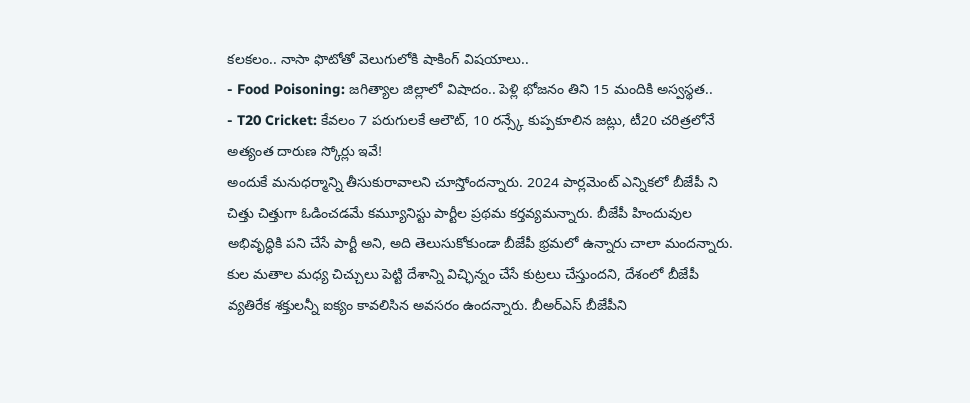కలకలం.. నాసా ఫొటోతో వెలుగులోకి షాకింగ్ విషయాలు..
- Food Poisoning: జగిత్యాల జిల్లాలో విషాదం.. పెళ్లి భోజనం తిని 15 మందికి అస్వస్థత..
- T20 Cricket: కేవలం 7 పరుగులకే ఆలౌట్, 10 రన్స్కే కుప్పకూలిన జట్లు, టీ20 చరిత్రలోనే అత్యంత దారుణ స్కోర్లు ఇవే!
అందుకే మనుధర్మాన్ని తీసుకురావాలని చూస్తోందన్నారు. 2024 పార్లమెంట్ ఎన్నికలో బీజేపీ ని చిత్తు చిత్తుగా ఓడించడమే కమ్యూనిస్టు పార్టీల ప్రథమ కర్తవ్యమన్నారు. బీజేపీ హిందువుల అభివృద్ధికి పని చేసే పార్టీ అని, అది తెలుసుకోకుండా బీజేపీ భ్రమలో ఉన్నారు చాలా మందన్నారు. కుల మతాల మధ్య చిచ్చులు పెట్టి దేశాన్ని విచ్ఛిన్నం చేసే కుట్రలు చేస్తుందని, దేశంలో బీజేపీ వ్యతిరేక శక్తులన్నీ ఐక్యం కావలిసిన అవసరం ఉందన్నారు. బీఅర్ఎస్ బీజేపీని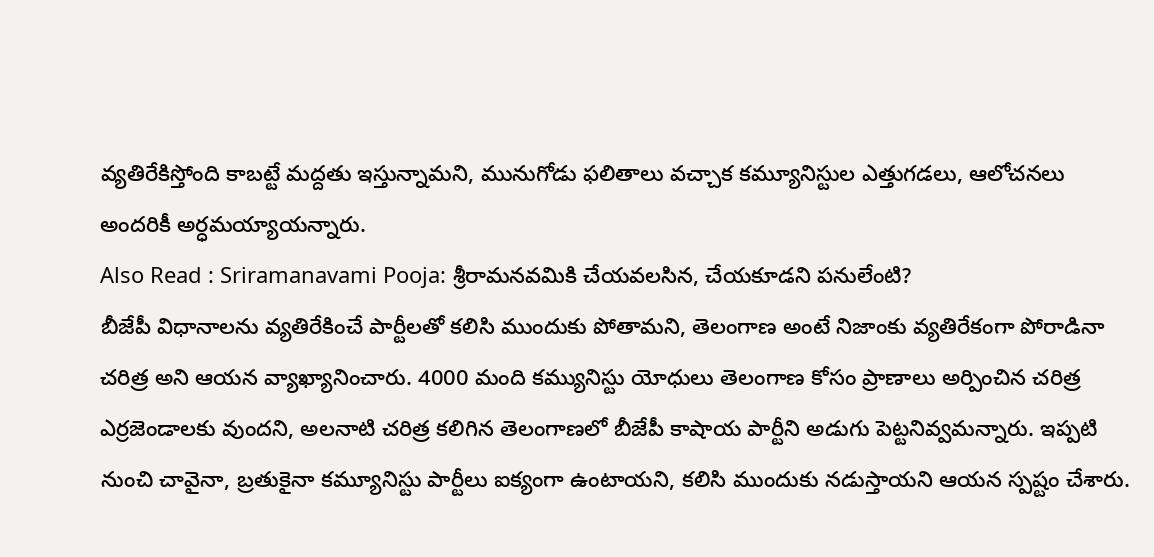వ్యతిరేకిస్తోంది కాబట్టే మద్దతు ఇస్తున్నామని, మునుగోడు ఫలితాలు వచ్చాక కమ్యూనిస్టుల ఎత్తుగడలు, ఆలోచనలు అందరికీ అర్ధమయ్యాయన్నారు.
Also Read : Sriramanavami Pooja: శ్రీరామనవమికి చేయవలసిన, చేయకూడని పనులేంటి?
బీజేపీ విధానాలను వ్యతిరేకించే పార్టీలతో కలిసి ముందుకు పోతామని, తెలంగాణ అంటే నిజాంకు వ్యతిరేకంగా పోరాడినా చరిత్ర అని ఆయన వ్యాఖ్యానించారు. 4000 మంది కమ్యునిస్టు యోధులు తెలంగాణ కోసం ప్రాణాలు అర్పించిన చరిత్ర ఎర్రజెండాలకు వుందని, అలనాటి చరిత్ర కలిగిన తెలంగాణలో బీజేపీ కాషాయ పార్టీని అడుగు పెట్టనివ్వమన్నారు. ఇప్పటి నుంచి చావైనా, బ్రతుకైనా కమ్యూనిస్టు పార్టీలు ఐక్యంగా ఉంటాయని, కలిసి ముందుకు నడుస్తాయని ఆయన స్పష్టం చేశారు.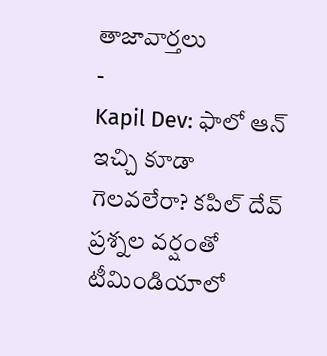తాజావార్తలు
-
Kapil Dev: ఫాలో ఆన్ ఇచ్చి కూడా గెలవలేరా? కపిల్ దేవ్ ప్రశ్నల వర్షంతో టీమిండియాలో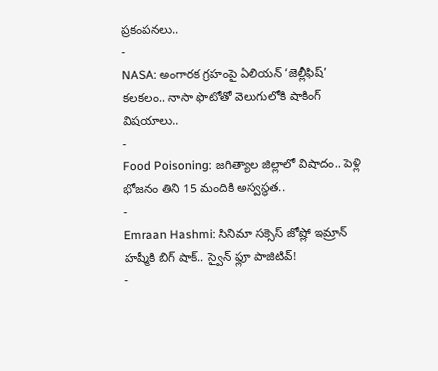ప్రకంపనలు..
-
NASA: అంగారక గ్రహంపై ఏలియన్ ‘జెల్లీఫిష్’ కలకలం.. నాసా ఫొటోతో వెలుగులోకి షాకింగ్ విషయాలు..
-
Food Poisoning: జగిత్యాల జిల్లాలో విషాదం.. పెళ్లి భోజనం తిని 15 మందికి అస్వస్థత..
-
Emraan Hashmi: సినిమా సక్సెస్ జోష్లో ఇమ్రాన్ హష్మీకి బిగ్ షాక్.. స్వైన్ ఫ్లూ పాజిటివ్!
-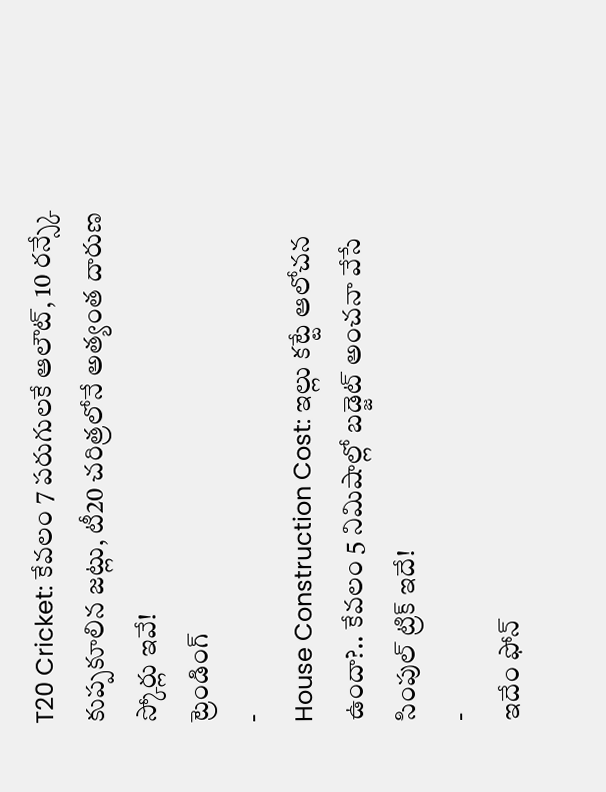T20 Cricket: కేవలం 7 పరుగులకే ఆలౌట్, 10 రన్స్కే కుప్పకూలిన జట్లు, టీ20 చరిత్రలోనే అత్యంత దారుణ స్కోర్లు ఇవే!
ట్రెండింగ్
-
House Construction Cost: ఇల్లు కట్టే ఆలోచన ఉందా?.. కేవలం 5 నిమిషాల్లో బడ్జెట్ అంచనా వేసే సింపుల్ ట్రిక్ ఇదే!
-
ఇదేం ఫోన్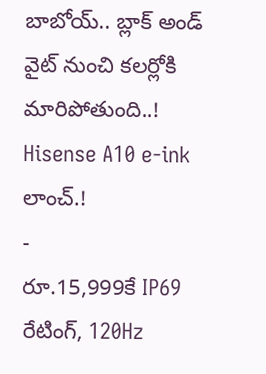బాబోయ్.. బ్లాక్ అండ్ వైట్ నుంచి కలర్లోకి మారిపోతుంది..! Hisense A10 e-ink లాంచ్.!
-
రూ.15,999కే IP69 రేటింగ్, 120Hz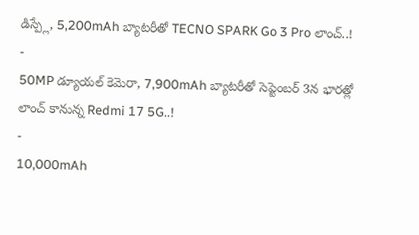డిస్ప్లే, 5,200mAh బ్యాటరీతో TECNO SPARK Go 3 Pro లాంచ్..!
-
50MP డ్యూయల్ కెమెరా, 7,900mAh బ్యాటరీతో సెప్టెంబర్ 3న భారత్లో లాంచ్ కానున్న Redmi 17 5G..!
-
10,000mAh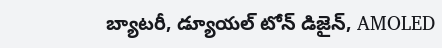బ్యాటరీ, డ్యూయల్ టోన్ డిజైన్, AMOLED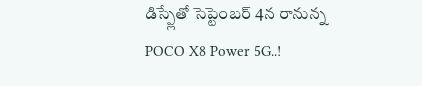డిస్ప్లేతో సెప్టెంబర్ 4న రానున్న POCO X8 Power 5G..!